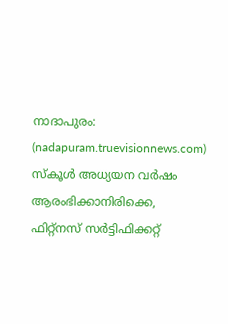നാദാപുരം: (nadapuram.truevisionnews.com) സ്കൂൾ അധ്യയന വർഷം ആരംഭിക്കാനിരിക്കെ, ഫിറ്റ്നസ് സർട്ടിഫിക്കറ്റ്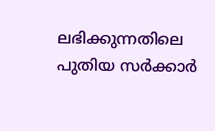ലഭിക്കുന്നതിലെ പുതിയ സർക്കാർ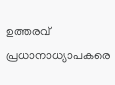ഉത്തരവ് പ്രധാനാധ്യാപകരെ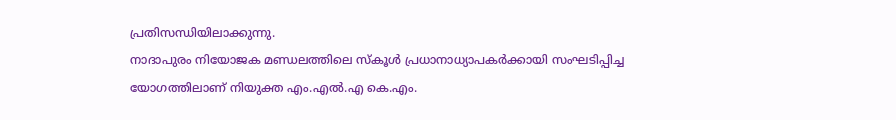പ്രതിസന്ധിയിലാക്കുന്നു.
നാദാപുരം നിയോജക മണ്ഡലത്തിലെ സ്കൂൾ പ്രധാനാധ്യാപകർക്കായി സംഘടിപ്പിച്ച യോഗത്തിലാണ് നിയുക്ത എം.എൽ.എ കെ.എം.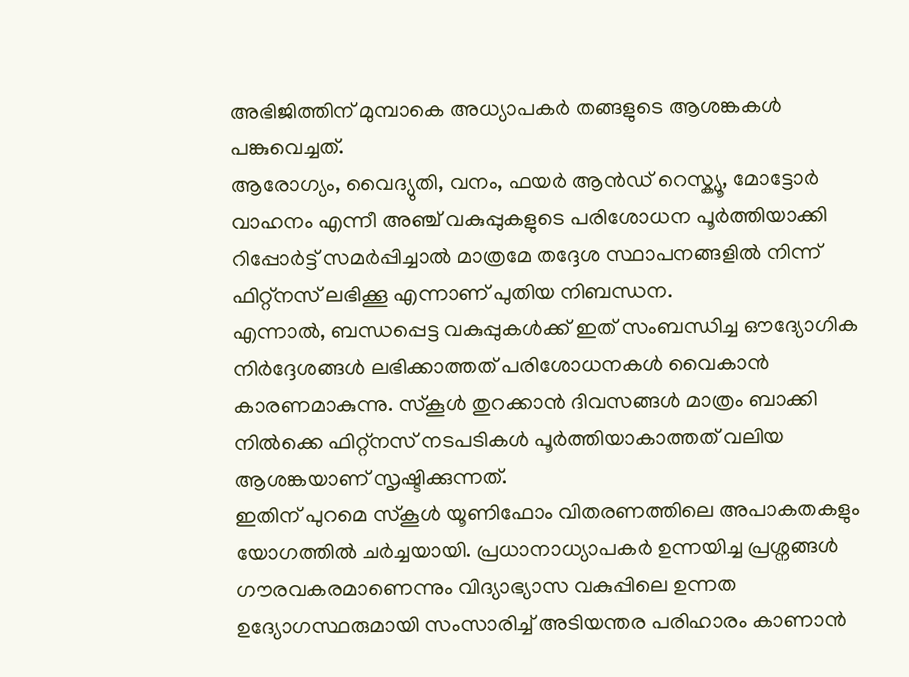അഭിജിത്തിന് മുമ്പാകെ അധ്യാപകർ തങ്ങളുടെ ആശങ്കകൾ പങ്കുവെച്ചത്.
ആരോഗ്യം, വൈദ്യുതി, വനം, ഫയർ ആൻഡ് റെസ്ക്യൂ, മോട്ടോർ വാഹനം എന്നീ അഞ്ച് വകുപ്പുകളുടെ പരിശോധന പൂർത്തിയാക്കി റിപ്പോർട്ട് സമർപ്പിച്ചാൽ മാത്രമേ തദ്ദേശ സ്ഥാപനങ്ങളിൽ നിന്ന് ഫിറ്റ്നസ് ലഭിക്കൂ എന്നാണ് പുതിയ നിബന്ധന.
എന്നാൽ, ബന്ധപ്പെട്ട വകുപ്പുകൾക്ക് ഇത് സംബന്ധിച്ച ഔദ്യോഗിക നിർദ്ദേശങ്ങൾ ലഭിക്കാത്തത് പരിശോധനകൾ വൈകാൻ കാരണമാകുന്നു. സ്കൂൾ തുറക്കാൻ ദിവസങ്ങൾ മാത്രം ബാക്കി നിൽക്കെ ഫിറ്റ്നസ് നടപടികൾ പൂർത്തിയാകാത്തത് വലിയ ആശങ്കയാണ് സൃഷ്ടിക്കുന്നത്.
ഇതിന് പുറമെ സ്കൂൾ യൂണിഫോം വിതരണത്തിലെ അപാകതകളും യോഗത്തിൽ ചർച്ചയായി. പ്രധാനാധ്യാപകർ ഉന്നയിച്ച പ്രശ്നങ്ങൾ ഗൗരവകരമാണെന്നും വിദ്യാഭ്യാസ വകുപ്പിലെ ഉന്നത ഉദ്യോഗസ്ഥരുമായി സംസാരിച്ച് അടിയന്തര പരിഹാരം കാണാൻ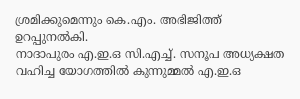ശ്രമിക്കുമെന്നും കെ.എം. അഭിജിത്ത് ഉറപ്പുനൽകി.
നാദാപുരം എ.ഇ.ഒ സി.എച്ച്. സനൂപ അധ്യക്ഷത വഹിച്ച യോഗത്തിൽ കുന്നുമ്മൽ എ.ഇ.ഒ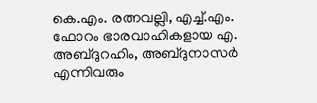കെ.എം. രത്നവല്ലി, എച്ച്.എം. ഫോറം ഭാരവാഹികളായ എ. അബ്ദുറഹിം, അബ്ദുനാസർ എന്നിവരും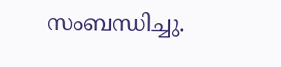സംബന്ധിച്ചു.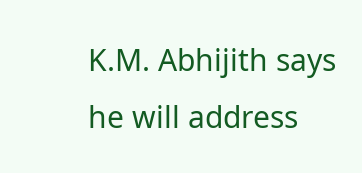K.M. Abhijith says he will address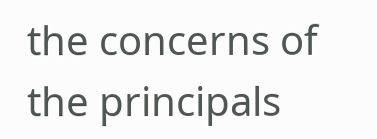the concerns of the principals